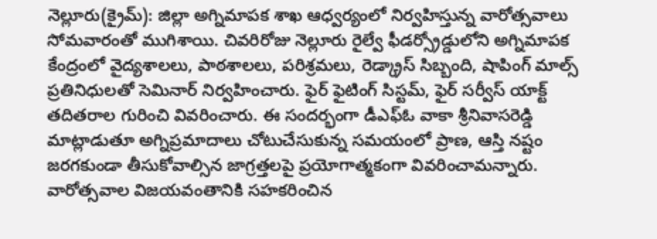నెల్లూరు(క్రైమ్): జిల్లా అగ్నిమాపక శాఖ ఆధ్వర్యంలో నిర్వహిస్తున్న వారోత్సవాలు సోమవారంతో ముగిశాయి. చివరిరోజు నెల్లూరు రైల్వే ఫీడర్స్రోడ్డులోని అగ్నిమాపక కేంద్రంలో వైద్యశాలలు, పాఠశాలలు, పరిశ్రమలు, రెడ్క్రాస్ సిబ్బంది, షాపింగ్ మాల్స్ ప్రతినిధులతో సెమినార్ నిర్వహించారు. ఫైర్ ఫైటింగ్ సిస్టమ్, ఫైర్ సర్వీస్ యాక్ట్ తదితరాల గురించి వివరించారు. ఈ సందర్భంగా డీఎఫ్ఓ వాకా శ్రీనివాసరెడ్డి మాట్లాడుతూ అగ్నిప్రమాదాలు చోటుచేసుకున్న సమయంలో ప్రాణ, ఆస్తి నష్టం జరగకుండా తీసుకోవాల్సిన జాగ్రత్తలపై ప్రయోగాత్మకంగా వివరించామన్నారు. వారోత్సవాల విజయవంతానికి సహకరించిన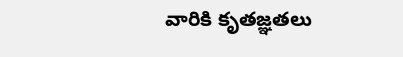వారికి కృతజ్ఞతలు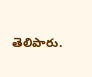తెలిపారు.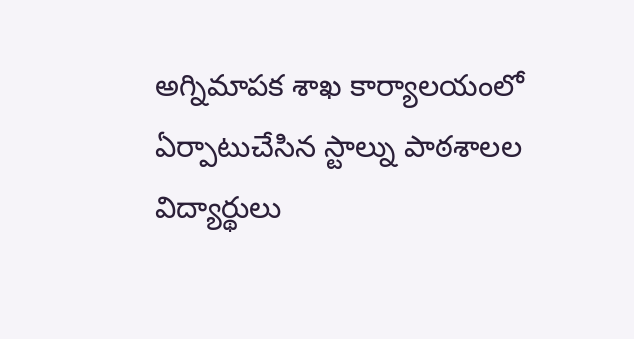అగ్నిమాపక శాఖ కార్యాలయంలో ఏర్పాటుచేసిన స్టాల్ను పాఠశాలల విద్యార్థులు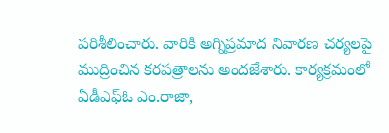పరిశీలించారు. వారికి అగ్నిప్రమాద నివారణ చర్యలపై ముద్రించిన కరపత్రాలను అందజేశారు. కార్యక్రమంలో ఏడీఎఫ్ఓ ఎం.రాజా,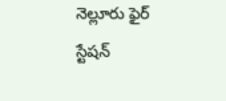నెల్లూరు ఫైర్ స్టేషన్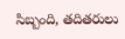సిబ్బంది, తదితరులు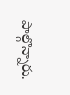పాల్గొన్నారు.